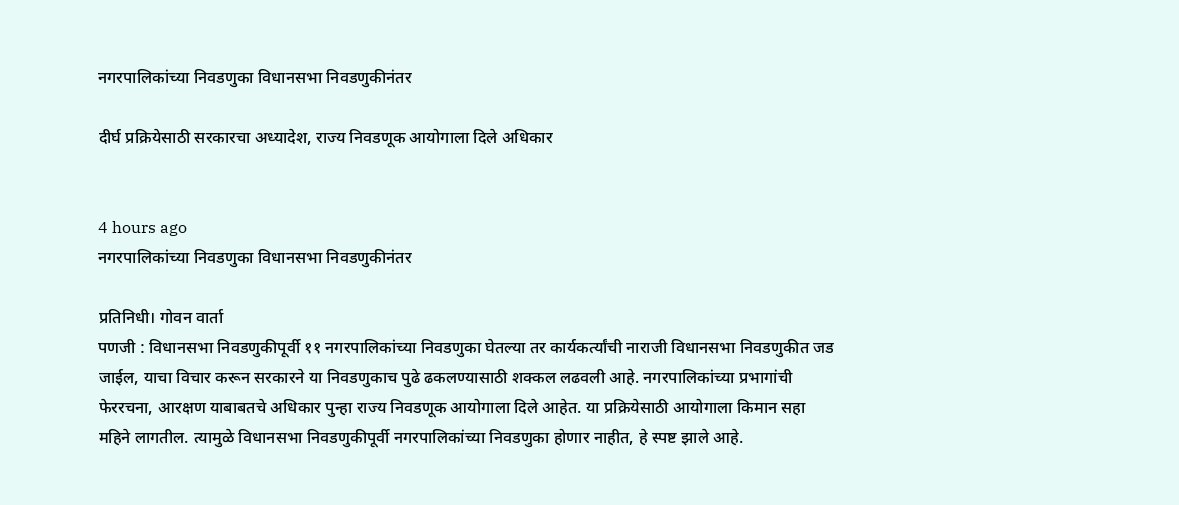नगरपालिकांच्या निवडणुका विधानसभा निवडणुकीनंतर

दीर्घ प्रक्रियेसाठी सरकारचा अध्यादेश, राज्य निवडणूक आयोगाला दिले अधिकार


4 hours ago
नगरपालिकांच्या निवडणुका विधानसभा निवडणुकीनंतर

प्रतिनिधी। गोवन वार्ता
पणजी : विधानसभा निवडणुकीपूर्वी ११ नगरपालिकांच्या निवडणुका घेतल्या तर कार्यकर्त्यांची नाराजी विधानसभा निवडणुकीत जड जाईल, याचा विचार करून सरकारने या निवडणुकाच पुढे ढकलण्यासाठी शक्कल लढवली आहे. नगरपालिकांच्या प्रभागांची फेररचना, आरक्षण याबाबतचे अधिकार पुन्हा राज्य निवडणूक आयोगाला दिले आहेत. या प्रक्रियेसाठी आयोगाला किमान सहा महिने लागतील. त्यामुळे विधानसभा निवडणुकीपूर्वी नगरपालिकांच्या निवडणुका होणार नाहीत, हे स्पष्ट झाले आहे.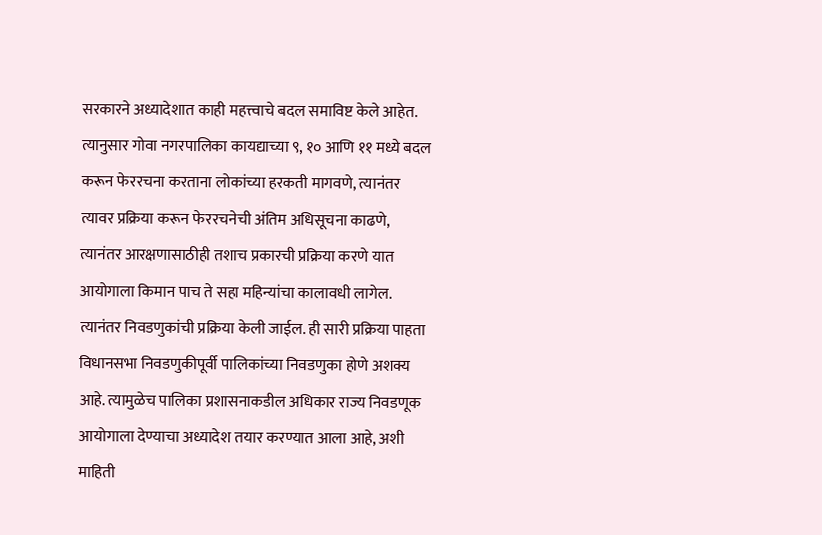सरकारने अध्यादेशात काही महत्त्वाचे बदल समाविष्ट केले आहेत. त्यानुसार गोवा नगरपालिका कायद्याच्या ९, १० आणि ११ मध्ये बदल करून फेररचना करताना लोकांच्या हरकती मागवणे, त्यानंतर त्यावर प्रक्रिया करून फेररचनेची अंतिम अधिसूचना काढणे, त्यानंतर आरक्षणासाठीही तशाच प्रकारची प्रक्रिया करणे यात आयोगाला किमान पाच ते सहा महिन्यांचा कालावधी लागेल. त्यानंतर निवडणुकांची प्रक्रिया केली जाईल. ही सारी प्रक्रिया पाहता विधानसभा निवडणुकीपूर्वी पालिकांच्या निवडणुका होणे अशक्य आहे. त्यामुळेच पालिका प्रशासनाकडील अधिकार राज्य निवडणूक आयोगाला देण्याचा अध्यादेश तयार करण्यात आला आहे, अशी माहिती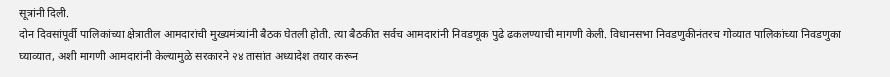सूत्रांनी दिली.
दोन दिवसांपूर्वी पालिकांच्या क्षेत्रातील आमदारांची मुख्यमंत्र्यांनी बैठक घेतली होती. त्या बैठकीत सर्वच आमदारांनी निवडणूक पुढे ढकलण्याची मागणी केली. विधानसभा निवडणुकीनंतरच गोव्यात पालिकांच्या निवडणुका घ्याव्यात, अशी मागणी आमदारांनी केल्यामुळे सरकारने २४ तासांत अध्यादेश तयार करून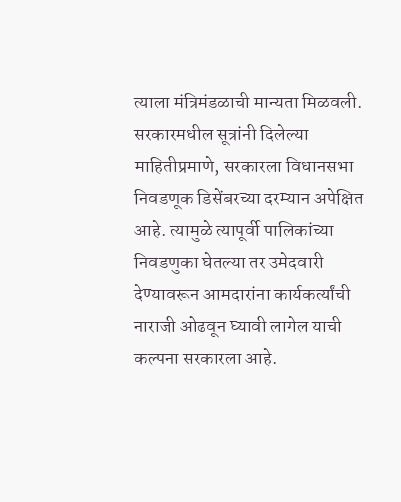त्याला मंत्रिमंडळाची मान्यता मिळवली.
सरकारमधील सूत्रांनी दिलेल्या माहितीप्रमाणे, सरकारला विधानसभा निवडणूक डिसेंबरच्या दरम्यान अपेक्षित आहे. त्यामुळे त्यापूर्वी पालिकांच्या निवडणुका घेतल्या तर उमेदवारी देण्यावरून आमदारांना कार्यकर्त्यांची नाराजी ओढवून घ्यावी लागेल याची कल्पना सरकारला आहे.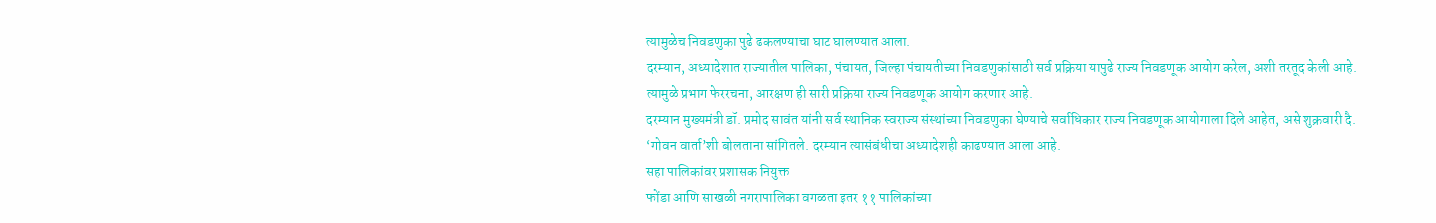त्यामुळेच निवडणुका पुढे ढकलण्याचा घाट घालण्यात आला.
दरम्यान, अध्यादेशात राज्यातील पालिका, पंचायत, जिल्हा पंचायतीच्या निवडणुकांसाठी सर्व प्रक्रिया यापुढे राज्य निवडणूक आयोग करेल, अशी तरतूद केली आहे. त्यामुळे प्रभाग फेररचना, आरक्षण ही सारी प्रक्रिया राज्य निवडणूक आयोग करणार आहे.
दरम्यान मुख्यमंत्री डॉ. प्रमोद सावंत यांनी सर्व स्थानिक स्वराज्य संस्थांच्या निवडणुका घेण्याचे सर्वाधिकार राज्य निवडणूक आयोगाला दिले आहेत, असे शुक्रवारी दै. ‘गोवन वार्ता’शी बोलताना सांगितले. दरम्यान त्यासंबंधीचा अध्यादेशही काढण्यात आला आहे.
सहा पालिकांवर प्रशासक नियुक्त
फोंडा आणि साखळी नगरापालिका वगळता इतर ११ पालिकांच्या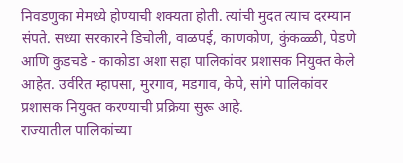निवडणुका मेमध्ये होण्याची शक्यता होती. त्यांची मुदत त्याच दरम्यान संपते. सध्या सरकारने डिचोली, वाळपई, काणकोण, कुंकळ्ळी, पेडणे आणि कुडचडे - काकोडा अशा सहा पालिकांवर प्रशासक नियुक्त केले आहेत. उर्वरित म्हापसा, मुरगाव, मडगाव, केपे, सांगे पालिकांवर प्रशासक नियुक्त करण्याची प्रक्रिया सुरू आहे.
राज्यातील पालिकांच्या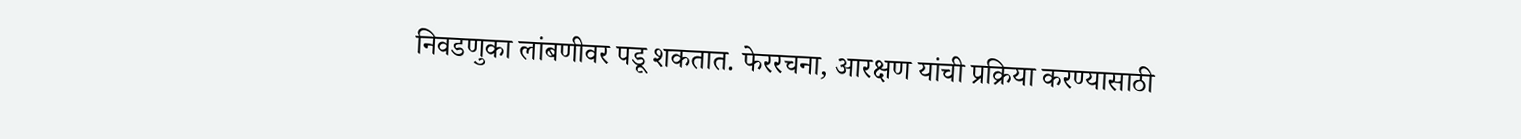निवडणुका लांबणीवर पडू शकतात. फेररचना, आरक्षण यांची प्रक्रिया करण्यासाठी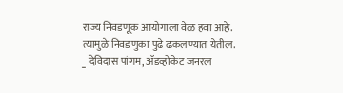राज्य निवडणूक आयोगाला वेळ हवा आहे. त्यामुळे निवडणुका पुढे ढकलण्यात येतील.
_ देविदास पांगम, ॲडव्होकेट जनरल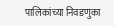पालिकांच्या निवडणुका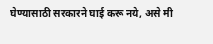घेण्यासाठी सरकारने घाई करू नये, असे मी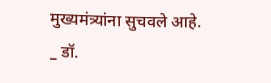मुख्यमंत्र्यांना सुचवले आहे.
_ डॉ.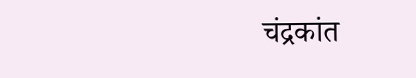चंद्रकांत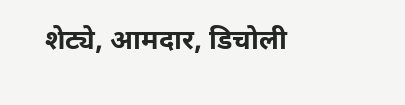शेट्ये, आमदार, डिचोली